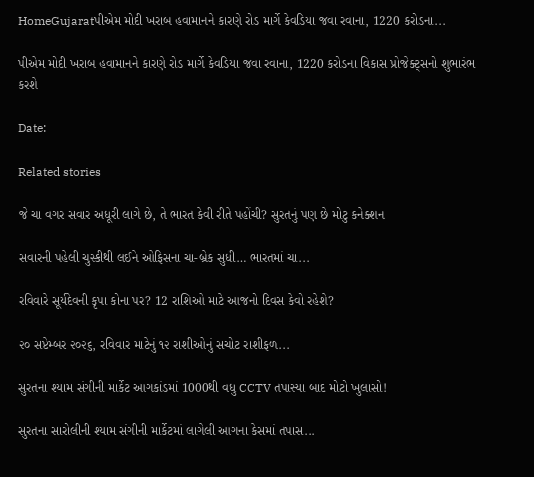HomeGujaratપીએમ મોદી ખરાબ હવામાનને કારણે રોડ માર્ગે કેવડિયા જવા રવાના, 1220 કરોડના...

પીએમ મોદી ખરાબ હવામાનને કારણે રોડ માર્ગે કેવડિયા જવા રવાના, 1220 કરોડના વિકાસ પ્રોજેક્ટ્સનો શુભારંભ કરશે

Date:

Related stories

જે ચા વગર સવાર અધૂરી લાગે છે, તે ભારત કેવી રીતે પહોંચી? સુરતનું પણ છે મોટુ કનેક્શન

સવારની પહેલી ચુસ્કીથી લઈને ઓફિસના ચા-બ્રેક સુધી… ભારતમાં ચા...

રવિવારે સૂર્યદેવની કૃપા કોના પર? 12 રાશિઓ માટે આજનો દિવસ કેવો રહેશે?

૨૦ સપ્ટેમ્બર ૨૦૨૬, રવિવાર માટેનું ૧૨ રાશીઓનું સચોટ રાશીફળ...

સુરતના શ્યામ સંગીની માર્કેટ આગકાંડમાં 1000થી વધુ CCTV તપાસ્યા બાદ મોટો ખુલાસો!

સુરતના સારોલીની શ્યામ સંગીની માર્કેટમાં લાગેલી આગના કેસમાં તપાસ...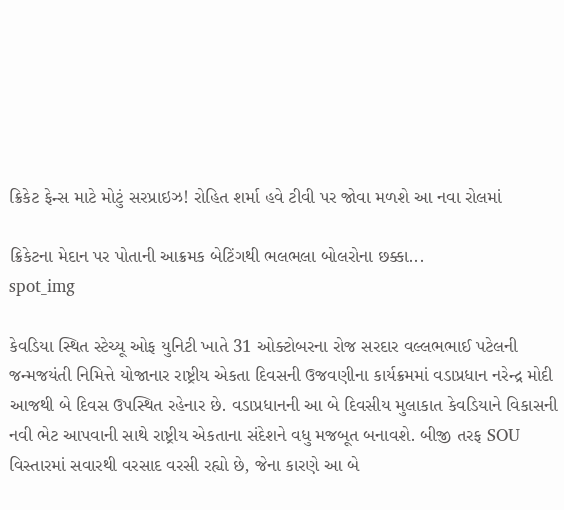ક્રિકેટ ફેન્સ માટે મોટું સરપ્રાઇઝ! રોહિત શર્મા હવે ટીવી પર જોવા મળશે આ નવા રોલમાં

ક્રિકેટના મેદાન પર પોતાની આક્રમક બેટિંગથી ભલભલા બોલરોના છક્કા...
spot_img

કેવડિયા સ્થિત સ્ટેચ્યૂ ઓફ યુનિટી ખાતે 31 ઓક્ટોબરના રોજ સરદાર વલ્લભભાઈ પટેલની જન્મજયંતી નિમિત્તે યોજાનાર રાષ્ટ્રીય એકતા દિવસની ઉજવણીના કાર્યક્રમમાં વડાપ્રધાન નરેન્દ્ર મોદી આજથી બે દિવસ ઉપસ્થિત રહેનાર છે. વડાપ્રધાનની આ બે દિવસીય મુલાકાત કેવડિયાને વિકાસની નવી ભેટ આપવાની સાથે રાષ્ટ્રીય એકતાના સંદેશને વધુ મજબૂત બનાવશે. બીજી તરફ SOU વિસ્તારમાં સવારથી વરસાદ વરસી રહ્યો છે, જેના કારણે આ બે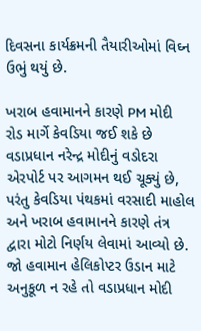દિવસના કાર્યક્રમની તૈયારીઓમાં વિઘ્ન ઉભું થયું છે.

ખરાબ હવામાનને કારણે PM મોદી રોડ માર્ગે કેવડિયા જઈ શકે છે
વડાપ્રધાન નરેન્દ્ર મોદીનું વડોદરા એરપોર્ટ પર આગમન થઈ ચૂક્યું છે, પરંતુ કેવડિયા પંથકમાં વરસાદી માહોલ અને ખરાબ હવામાનને કારણે તંત્ર દ્વારા મોટો નિર્ણય લેવામાં આવ્યો છે. જો હવામાન હેલિકોપ્ટર ઉડાન માટે અનુકૂળ ન રહે તો વડાપ્રધાન મોદી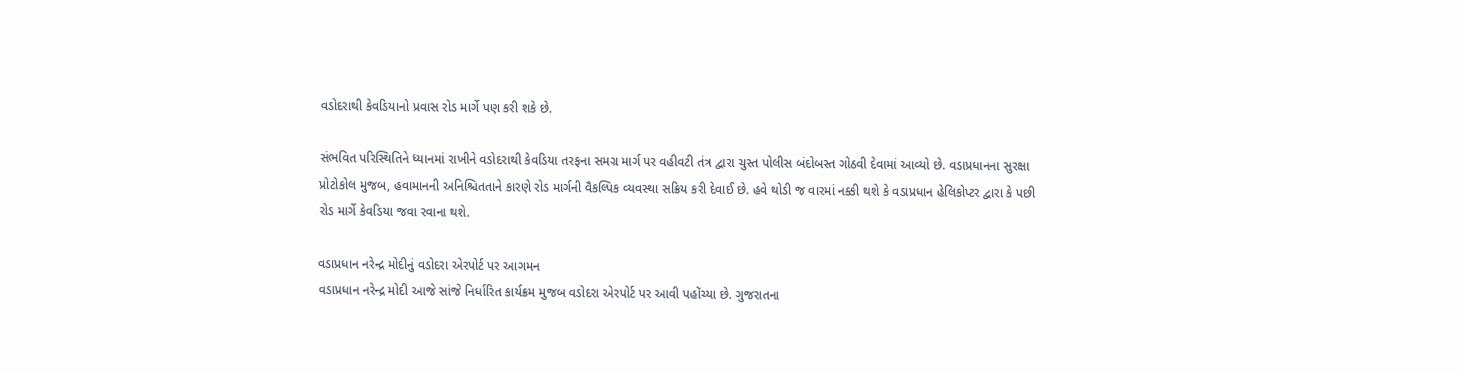વડોદરાથી કેવડિયાનો પ્રવાસ રોડ માર્ગે પણ કરી શકે છે.

સંભવિત પરિસ્થિતિને ધ્યાનમાં રાખીને વડોદરાથી કેવડિયા તરફના સમગ્ર માર્ગ પર વહીવટી તંત્ર દ્વારા ચુસ્ત પોલીસ બંદોબસ્ત ગોઠવી દેવામાં આવ્યો છે. વડાપ્રધાનના સુરક્ષા પ્રોટોકોલ મુજબ, હવામાનની અનિશ્ચિતતાને કારણે રોડ માર્ગની વૈકલ્પિક વ્યવસ્થા સક્રિય કરી દેવાઈ છે. હવે થોડી જ વારમાં નક્કી થશે કે વડાપ્રધાન હેલિકોપ્ટર દ્વારા કે પછી રોડ માર્ગે કેવડિયા જવા રવાના થશે.

વડાપ્રધાન નરેન્દ્ર મોદીનું વડોદરા એરપોર્ટ પર આગમન
વડાપ્રધાન નરેન્દ્ર મોદી આજે સાંજે નિર્ધારિત કાર્યક્રમ મુજબ વડોદરા એરપોર્ટ પર આવી પહોંચ્યા છે. ગુજરાતના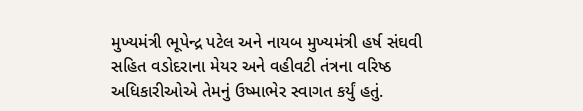મુખ્યમંત્રી ભૂપેન્દ્ર પટેલ અને નાયબ મુખ્યમંત્રી હર્ષ સંઘવી સહિત વડોદરાના મેયર અને વહીવટી તંત્રના વરિષ્ઠ અધિકારીઓએ તેમનું ઉષ્માભેર સ્વાગત કર્યું હતું.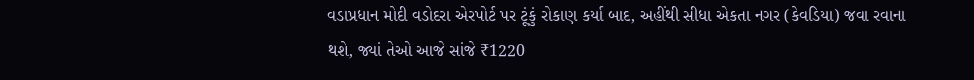વડાપ્રધાન મોદી વડોદરા એરપોર્ટ પર ટૂંકું રોકાણ કર્યા બાદ, અહીંથી સીધા એકતા નગર (કેવડિયા) જવા રવાના થશે, જ્યાં તેઓ આજે સાંજે ₹1220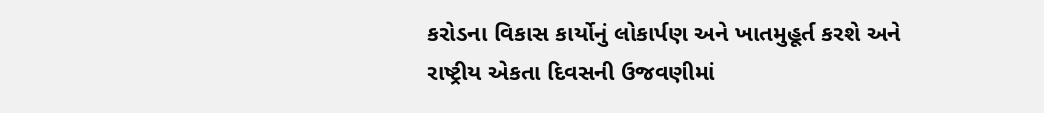કરોડના વિકાસ કાર્યોનું લોકાર્પણ અને ખાતમુહૂર્ત કરશે અને રાષ્ટ્રીય એકતા દિવસની ઉજવણીમાં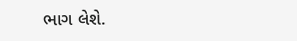ભાગ લેશે.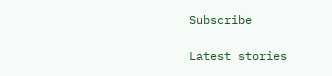Subscribe

Latest stories